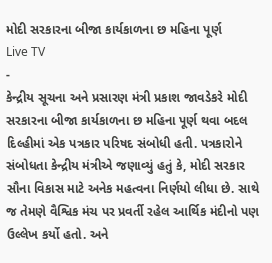મોદી સરકારના બીજા કાર્યકાળના છ મહિના પૂર્ણ
Live TV
-
કેન્દ્રીય સૂચના અને પ્રસારણ મંત્રી પ્રકાશ જાવડેકરે મોદી સરકારના બીજા કાર્યકાળના છ મહિના પૂર્ણ થવા બદલ દિલ્હીમાં એક પત્રકાર પરિષદ સંબોધી હતી. પત્રકારોને સંબોધતા કેન્દ્રીય મંત્રીએ જણાવ્યું હતું કે, મોદી સરકાર સૌના વિકાસ માટે અનેક મહત્વના નિર્ણયો લીધા છે. સાથે જ તેમણે વૈશ્વિક મંચ પર પ્રવર્તી રહેલ આર્થિક મંદીનો પણ ઉલ્લેખ કર્યો હતો. અને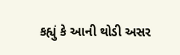કહ્યું કે આની થોડી અસર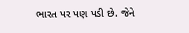ભારત પર પણ પડી છે. જેને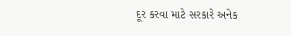દૂર કરવા માટે સરકારે અનેક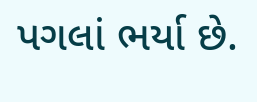પગલાં ભર્યા છે.